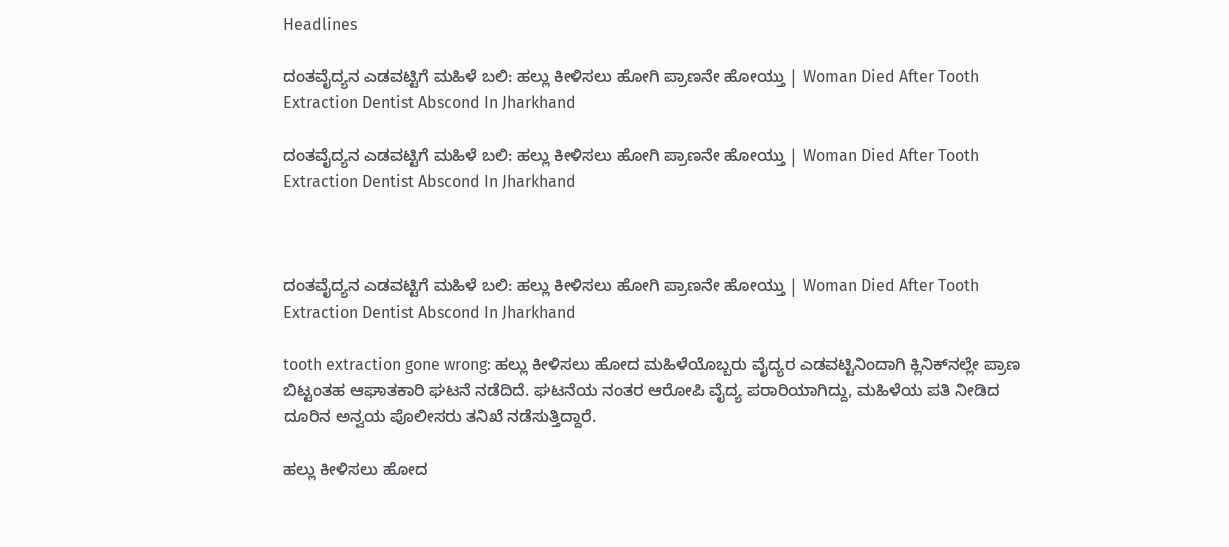Headlines

ದಂತವೈದ್ಯನ ಎಡವಟ್ಟಿಗೆ ಮಹಿಳೆ ಬಲಿ: ಹಲ್ಲು ಕೀಳಿಸಲು ಹೋಗಿ ಪ್ರಾಣನೇ ಹೋಯ್ತು | Woman Died After Tooth Extraction Dentist Abscond In Jharkhand

ದಂತವೈದ್ಯನ ಎಡವಟ್ಟಿಗೆ ಮಹಿಳೆ ಬಲಿ: ಹಲ್ಲು ಕೀಳಿಸಲು ಹೋಗಿ ಪ್ರಾಣನೇ ಹೋಯ್ತು | Woman Died After Tooth Extraction Dentist Abscond In Jharkhand



ದಂತವೈದ್ಯನ ಎಡವಟ್ಟಿಗೆ ಮಹಿಳೆ ಬಲಿ: ಹಲ್ಲು ಕೀಳಿಸಲು ಹೋಗಿ ಪ್ರಾಣನೇ ಹೋಯ್ತು | Woman Died After Tooth Extraction Dentist Abscond In Jharkhand

tooth extraction gone wrong: ಹಲ್ಲು ಕೀಳಿಸಲು ಹೋದ ಮಹಿಳೆಯೊಬ್ಬರು ವೈದ್ಯರ ಎಡವಟ್ಟಿನಿಂದಾಗಿ ಕ್ಲಿನಿಕ್‌ನಲ್ಲೇ ಪ್ರಾಣ ಬಿಟ್ಟಂತಹ ಆಘಾತಕಾರಿ ಘಟನೆ ನಡೆದಿದೆ. ಘಟನೆಯ ನಂತರ ಆರೋಪಿ ವೈದ್ಯ ಪರಾರಿಯಾಗಿದ್ದು, ಮಹಿಳೆಯ ಪತಿ ನೀಡಿದ ದೂರಿನ ಅನ್ವಯ ಪೊಲೀಸರು ತನಿಖೆ ನಡೆಸುತ್ತಿದ್ದಾರೆ.

ಹಲ್ಲು ಕೀಳಿಸಲು ಹೋದ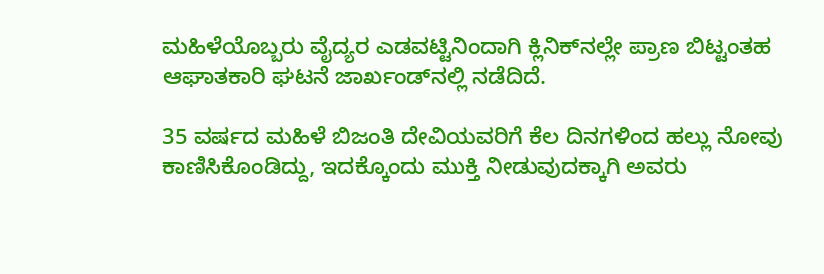ಮಹಿಳೆಯೊಬ್ಬರು ವೈದ್ಯರ ಎಡವಟ್ಟಿನಿಂದಾಗಿ ಕ್ಲಿನಿಕ್‌ನಲ್ಲೇ ಪ್ರಾಣ ಬಿಟ್ಟಂತಹ ಆಘಾತಕಾರಿ ಘಟನೆ ಜಾರ್ಖಂಡ್‌ನಲ್ಲಿ ನಡೆದಿದೆ.

35 ವರ್ಷದ ಮಹಿಳೆ ಬಿಜಂತಿ ದೇವಿಯವರಿಗೆ ಕೆಲ ದಿನಗಳಿಂದ ಹಲ್ಲು ನೋವು ಕಾಣಿಸಿಕೊಂಡಿದ್ದು, ಇದಕ್ಕೊಂದು ಮುಕ್ತಿ ನೀಡುವುದಕ್ಕಾಗಿ ಅವರು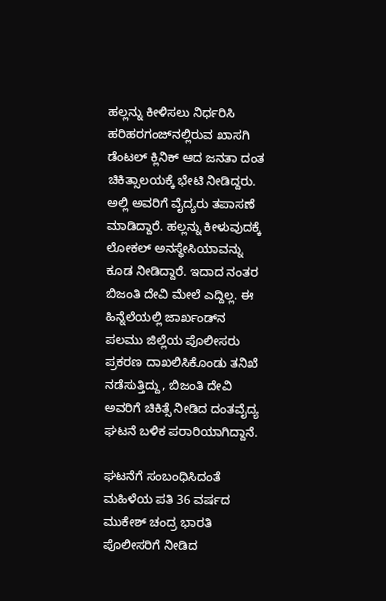ಹಲ್ಲನ್ನು ಕೀಳಿಸಲು ನಿರ್ಧರಿಸಿ ಹರಿಹರಗಂಜ್‌ನಲ್ಲಿರುವ ಖಾಸಗಿ ಡೆಂಟಲ್ ಕ್ಲಿನಿಕ್ ಆದ ಜನತಾ ದಂತ ಚಿಕಿತ್ಸಾಲಯಕ್ಕೆ ಭೇಟಿ ನೀಡಿದ್ದರು. ಅಲ್ಲಿ ಅವರಿಗೆ ವೈದ್ಯರು ತಪಾಸಣೆ ಮಾಡಿದ್ದಾರೆ. ಹಲ್ಲನ್ನು ಕೀಳುವುದಕ್ಕೆ ಲೋಕಲ್ ಅನಸ್ಥೇಸಿಯಾವನ್ನು ಕೂಡ ನೀಡಿದ್ದಾರೆ. ಇದಾದ ನಂತರ ಬಿಜಂತಿ ದೇವಿ ಮೇಲೆ ಎದ್ದಿಲ್ಲ. ಈ ಹಿನ್ನೆಲೆಯಲ್ಲಿ ಜಾರ್ಖಂಡ್‌ನ ಪಲಮು ಜಿಲ್ಲೆಯ ಪೊಲೀಸರು ಪ್ರಕರಣ ದಾಖಲಿಸಿಕೊಂಡು ತನಿಖೆ ನಡೆಸುತ್ತಿದ್ದು, ಬಿಜಂತಿ ದೇವಿ ಅವರಿಗೆ ಚಿಕಿತ್ಸೆ ನೀಡಿದ ದಂತವೈದ್ಯ ಘಟನೆ ಬಳಿಕ ಪರಾರಿಯಾಗಿದ್ದಾನೆ.

ಘಟನೆಗೆ ಸಂಬಂಧಿಸಿದಂತೆ ಮಹಿಳೆಯ ಪತಿ 36 ವರ್ಷದ ಮುಕೇಶ್ ಚಂದ್ರ ಭಾರತಿ ಪೊಲೀಸರಿಗೆ ನೀಡಿದ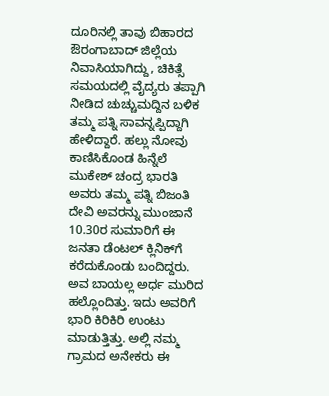ದೂರಿನಲ್ಲಿ ತಾವು ಬಿಹಾರದ ಔರಂಗಾಬಾದ್ ಜಿಲ್ಲೆಯ ನಿವಾಸಿಯಾಗಿದ್ದು, ಚಿಕಿತ್ಸೆ ಸಮಯದಲ್ಲಿ ವೈದ್ಯರು ತಪ್ಪಾಗಿ ನೀಡಿದ ಚುಚ್ಚುಮದ್ದಿನ ಬಳಿಕ ತಮ್ಮ ಪತ್ನಿ ಸಾವನ್ನಪ್ಪಿದ್ದಾಗಿ ಹೇಳಿದ್ದಾರೆ. ಹಲ್ಲು ನೋವು ಕಾಣಿಸಿಕೊಂಡ ಹಿನ್ನೆಲೆ ಮುಕೇಶ್ ಚಂದ್ರ ಭಾರತಿ ಅವರು ತಮ್ಮ ಪತ್ನಿ ಬಿಜಂತಿ ದೇವಿ ಅವರನ್ನು ಮುಂಜಾನೆ 10.30ರ ಸುಮಾರಿಗೆ ಈ ಜನತಾ ಡೆಂಟಲ್ ಕ್ಲಿನಿಕ್‌ಗೆ ಕರೆದುಕೊಂಡು ಬಂದಿದ್ದರು. ಅವ ಬಾಯಲ್ಲ ಅರ್ಧ ಮುರಿದ ಹಲ್ಲೊಂದಿತ್ತು. ಇದು ಅವರಿಗೆ ಭಾರಿ ಕಿರಿಕಿರಿ ಉಂಟು ಮಾಡುತ್ತಿತ್ತು. ಅಲ್ಲಿ ನಮ್ಮ ಗ್ರಾಮದ ಅನೇಕರು ಈ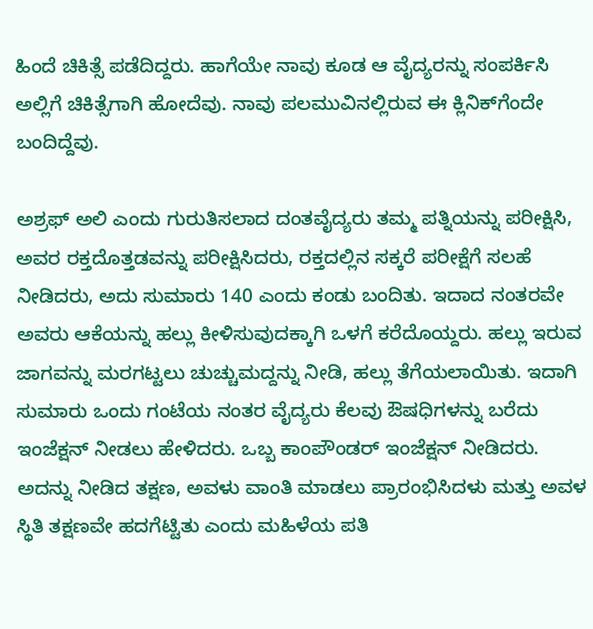ಹಿಂದೆ ಚಿಕಿತ್ಸೆ ಪಡೆದಿದ್ದರು. ಹಾಗೆಯೇ ನಾವು ಕೂಡ ಆ ವೈದ್ಯರನ್ನು ಸಂಪರ್ಕಿಸಿ ಅಲ್ಲಿಗೆ ಚಿಕಿತ್ಸೆಗಾಗಿ ಹೋದೆವು. ನಾವು ಪಲಮುವಿನಲ್ಲಿರುವ ಈ ಕ್ಲಿನಿಕ್‌ಗೆಂದೇ ಬಂದಿದ್ದೆವು.

ಅಶ್ರಫ್ ಅಲಿ ಎಂದು ಗುರುತಿಸಲಾದ ದಂತವೈದ್ಯರು ತಮ್ಮ ಪತ್ನಿಯನ್ನು ಪರೀಕ್ಷಿಸಿ, ಅವರ ರಕ್ತದೊತ್ತಡವನ್ನು ಪರೀಕ್ಷಿಸಿದರು, ರಕ್ತದಲ್ಲಿನ ಸಕ್ಕರೆ ಪರೀಕ್ಷೆಗೆ ಸಲಹೆ ನೀಡಿದರು, ಅದು ಸುಮಾರು 140 ಎಂದು ಕಂಡು ಬಂದಿತು. ಇದಾದ ನಂತರವೇ ಅವರು ಆಕೆಯನ್ನು ಹಲ್ಲು ಕೀಳಿಸುವುದಕ್ಕಾಗಿ ಒಳಗೆ ಕರೆದೊಯ್ದರು. ಹಲ್ಲು ಇರುವ ಜಾಗವನ್ನು ಮರಗಟ್ಟಲು ಚುಚ್ಚುಮದ್ದನ್ನು ನೀಡಿ, ಹಲ್ಲು ತೆಗೆಯಲಾಯಿತು. ಇದಾಗಿ ಸುಮಾರು ಒಂದು ಗಂಟೆಯ ನಂತರ ವೈದ್ಯರು ಕೆಲವು ಔಷಧಿಗಳನ್ನು ಬರೆದು ಇಂಜೆಕ್ಷನ್ ನೀಡಲು ಹೇಳಿದರು. ಒಬ್ಬ ಕಾಂಪೌಂಡರ್ ಇಂಜೆಕ್ಷನ್ ನೀಡಿದರು. ಅದನ್ನು ನೀಡಿದ ತಕ್ಷಣ, ಅವಳು ವಾಂತಿ ಮಾಡಲು ಪ್ರಾರಂಭಿಸಿದಳು ಮತ್ತು ಅವಳ ಸ್ಥಿತಿ ತಕ್ಷಣವೇ ಹದಗೆಟ್ಟಿತು ಎಂದು ಮಹಿಳೆಯ ಪತಿ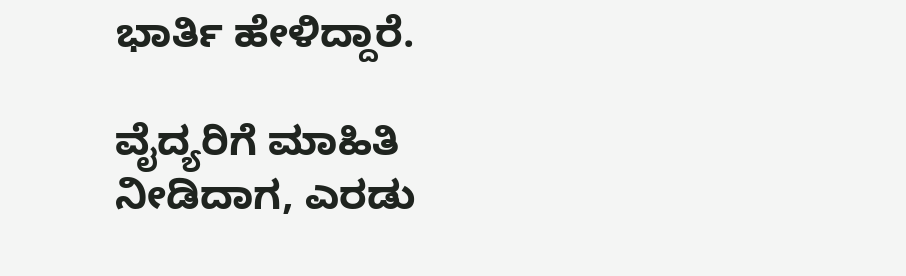ಭಾರ್ತಿ ಹೇಳಿದ್ದಾರೆ.

ವೈದ್ಯರಿಗೆ ಮಾಹಿತಿ ನೀಡಿದಾಗ, ಎರಡು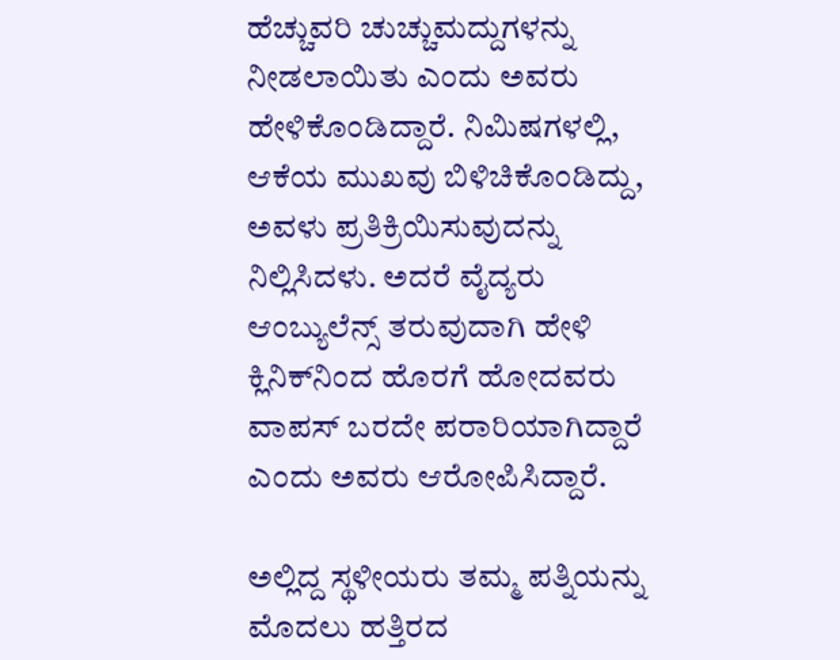ಹೆಚ್ಚುವರಿ ಚುಚ್ಚುಮದ್ದುಗಳನ್ನು ನೀಡಲಾಯಿತು ಎಂದು ಅವರು ಹೇಳಿಕೊಂಡಿದ್ದಾರೆ. ನಿಮಿಷಗಳಲ್ಲಿ, ಆಕೆಯ ಮುಖವು ಬಿಳಿಚಿಕೊಂಡಿದ್ದು, ಅವಳು ಪ್ರತಿಕ್ರಿಯಿಸುವುದನ್ನು ನಿಲ್ಲಿಸಿದಳು. ಅದರೆ ವೈದ್ಯರು ಆಂಬ್ಯುಲೆನ್ಸ್ ತರುವುದಾಗಿ ಹೇಳಿ ಕ್ಲಿನಿಕ್‌ನಿಂದ ಹೊರಗೆ ಹೋದವರು ವಾಪಸ್ ಬರದೇ ಪರಾರಿಯಾಗಿದ್ದಾರೆ ಎಂದು ಅವರು ಆರೋಪಿಸಿದ್ದಾರೆ.

ಅಲ್ಲಿದ್ದ ಸ್ಥಳೀಯರು ತಮ್ಮ ಪತ್ನಿಯನ್ನು ಮೊದಲು ಹತ್ತಿರದ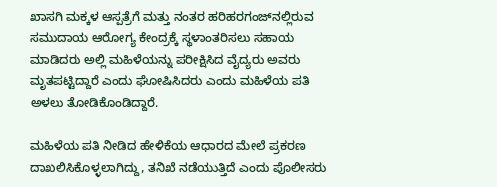ಖಾಸಗಿ ಮಕ್ಕಳ ಆಸ್ಪತ್ರೆಗೆ ಮತ್ತು ನಂತರ ಹರಿಹರಗಂಜ್‌ನಲ್ಲಿರುವ ಸಮುದಾಯ ಆರೋಗ್ಯ ಕೇಂದ್ರಕ್ಕೆ ಸ್ಥಳಾಂತರಿಸಲು ಸಹಾಯ ಮಾಡಿದರು ಅಲ್ಲಿ ಮಹಿಳೆಯನ್ನು ಪರೀಕ್ಷಿಸಿದ ವೈದ್ಯರು ಅವರು ಮೃತಪಟ್ಟಿದ್ದಾರೆ ಎಂದು ಘೋಷಿಸಿದರು ಎಂದು ಮಹಿಳೆಯ ಪತಿ ಅಳಲು ತೋಡಿಕೊಂಡಿದ್ದಾರೆ.

ಮಹಿಳೆಯ ಪತಿ ನೀಡಿದ ಹೇಳಿಕೆಯ ಆಧಾರದ ಮೇಲೆ ಪ್ರಕರಣ ದಾಖಲಿಸಿಕೊಳ್ಳಲಾಗಿದ್ದು, ತನಿಖೆ ನಡೆಯುತ್ತಿದೆ ಎಂದು ಪೊಲೀಸರು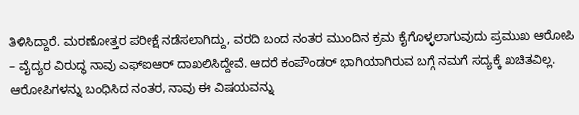ತಿಳಿಸಿದ್ದಾರೆ. ಮರಣೋತ್ತರ ಪರೀಕ್ಷೆ ನಡೆಸಲಾಗಿದ್ದು, ವರದಿ ಬಂದ ನಂತರ ಮುಂದಿನ ಕ್ರಮ ಕೈಗೊಳ್ಳಲಾಗುವುದು ಪ್ರಮುಖ ಆರೋಪಿ – ವೈದ್ಯರ ವಿರುದ್ಧ ನಾವು ಎಫ್‌ಐಆರ್ ದಾಖಲಿಸಿದ್ದೇವೆ. ಆದರೆ ಕಂಪೌಂಡರ್ ಭಾಗಿಯಾಗಿರುವ ಬಗ್ಗೆ ನಮಗೆ ಸದ್ಯಕ್ಕೆ ಖಚಿತವಿಲ್ಲ. ಆರೋಪಿಗಳನ್ನು ಬಂಧಿಸಿದ ನಂತರ, ನಾವು ಈ ವಿಷಯವನ್ನು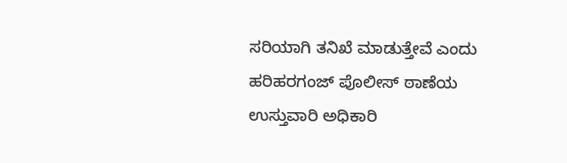ಸರಿಯಾಗಿ ತನಿಖೆ ಮಾಡುತ್ತೇವೆ ಎಂದು ಹರಿಹರಗಂಜ್ ಪೊಲೀಸ್ ಠಾಣೆಯ ಉಸ್ತುವಾರಿ ಅಧಿಕಾರಿ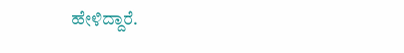ಹೇಳಿದ್ದಾರೆ.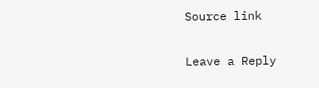Source link

Leave a Reply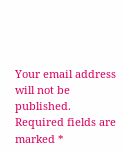Your email address will not be published. Required fields are marked *